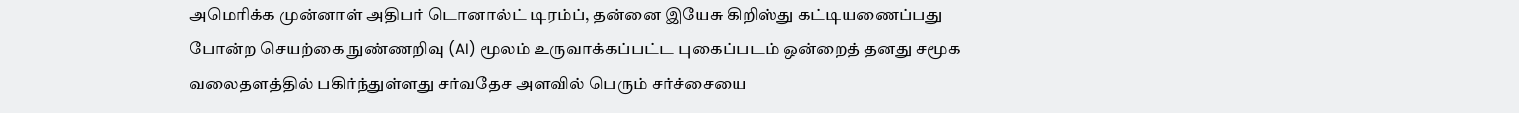அமெரிக்க முன்னாள் அதிபர் டொனால்ட் டிரம்ப், தன்னை இயேசு கிறிஸ்து கட்டியணைப்பது போன்ற செயற்கை நுண்ணறிவு (AI) மூலம் உருவாக்கப்பட்ட புகைப்படம் ஒன்றைத் தனது சமூக வலைதளத்தில் பகிர்ந்துள்ளது சர்வதேச அளவில் பெரும் சர்ச்சையை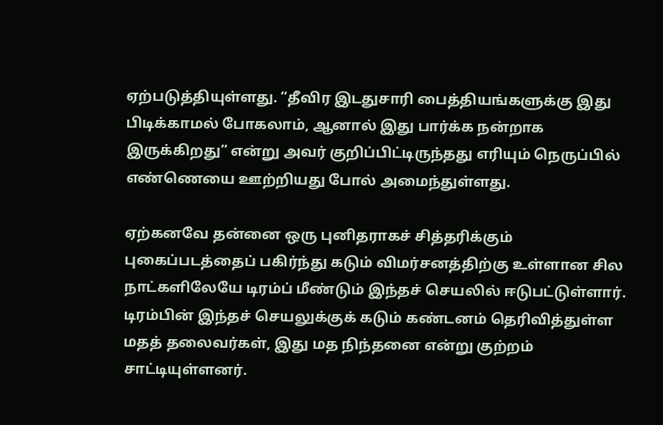ஏற்படுத்தியுள்ளது. “தீவிர இடதுசாரி பைத்தியங்களுக்கு இது பிடிக்காமல் போகலாம், ஆனால் இது பார்க்க நன்றாக இருக்கிறது” என்று அவர் குறிப்பிட்டிருந்தது எரியும் நெருப்பில் எண்ணெயை ஊற்றியது போல் அமைந்துள்ளது.

ஏற்கனவே தன்னை ஒரு புனிதராகச் சித்தரிக்கும் புகைப்படத்தைப் பகிர்ந்து கடும் விமர்சனத்திற்கு உள்ளான சில நாட்களிலேயே டிரம்ப் மீண்டும் இந்தச் செயலில் ஈடுபட்டுள்ளார். டிரம்பின் இந்தச் செயலுக்குக் கடும் கண்டனம் தெரிவித்துள்ள மதத் தலைவர்கள், இது மத நிந்தனை என்று குற்றம் சாட்டியுள்ளனர்.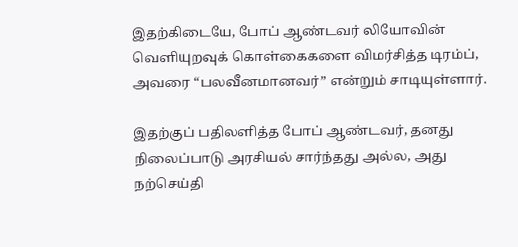இதற்கிடையே, போப் ஆண்டவர் லியோவின் வெளியுறவுக் கொள்கைகளை விமர்சித்த டிரம்ப், அவரை “பலவீனமானவர்” என்றும் சாடியுள்ளார்.

இதற்குப் பதிலளித்த போப் ஆண்டவர், தனது நிலைப்பாடு அரசியல் சார்ந்தது அல்ல, அது நற்செய்தி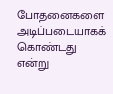போதனைகளை அடிப்படையாகக் கொண்டது என்று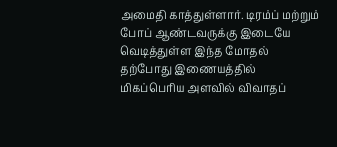அமைதி காத்துள்ளார். டிரம்ப் மற்றும் போப் ஆண்டவருக்கு இடையே வெடித்துள்ள இந்த மோதல் தற்போது இணையத்தில் மிகப்பெரிய அளவில் விவாதப்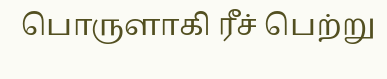பொருளாகி ரீச் பெற்று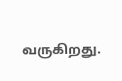வருகிறது.